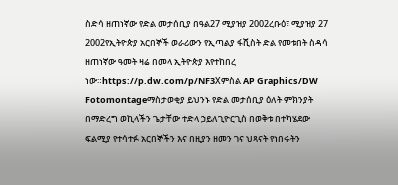ስድሳ ዘጠነኛው የድል መታሰቢያ በዓል27 ሚያዝያ 2002ረቡዕ፣ ሚያዝያ 27 2002የኢትዮጵያ አርበኞች ወራሪውን የኢጣልያ ፋሺስት ድል የመቱበት ስዳሳ ዘጠነኛው ዓመት ዛሬ በመላ ኢትዮጵያ እየተከበረ ነው።https://p.dw.com/p/NF3Xምስል AP Graphics/DW Fotomontageማስታወቂያ ይህንኑ የድል መታሰቢያ ዕለት ምክንያት በማድረግ ወኪላችን ጌታቸው ተድላ ኃይለጊዮርጊስ በወቅቱ በተካሄደው ፍልሚያ የተሳተፉ አርበኞችን እና በዚያን ዘመን ገና ህጻናት የነበሩትን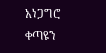አነጋግሮ ቀጣዩን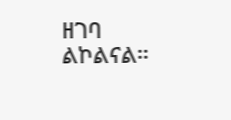ዘገባ ልኮልናል።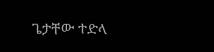ጌታቸው ተድላ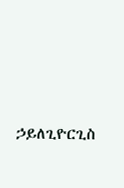ኃይለጊዮርጊስ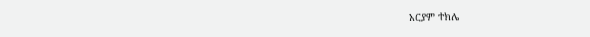አርያም ተክሌ